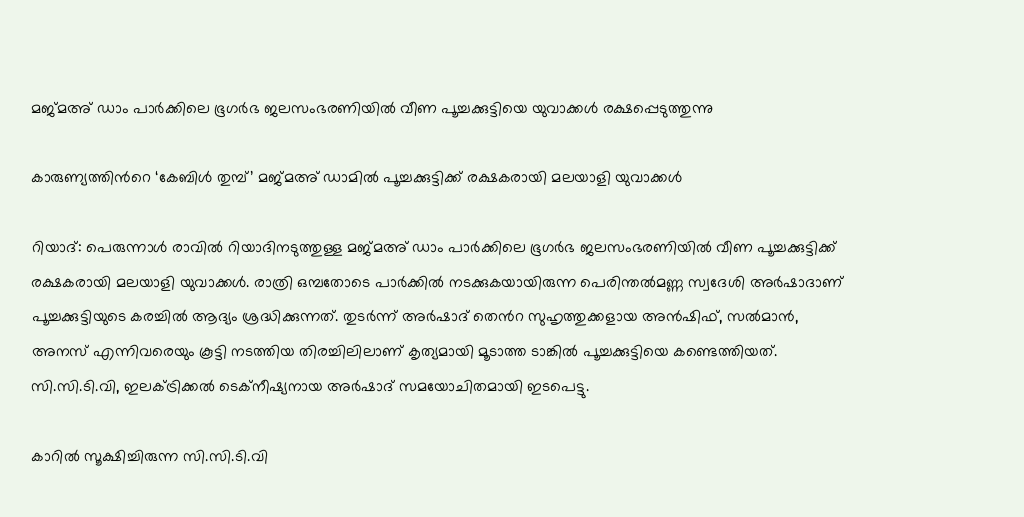മജ്മഅ് ഡാം പാർക്കിലെ ഭൂഗർഭ ജലസംഭരണിയിൽ വീണ പൂച്ചക്കുട്ടിയെ യുവാക്കൾ രക്ഷപ്പെടുത്തുന്നു

കാരുണ്യത്തിന്‍റെ ‘കേബിൾ തുമ്പ്’ മജ്മഅ് ഡാമിൽ പൂച്ചക്കുട്ടിക്ക് രക്ഷകരായി മലയാളി യുവാക്കൾ

റിയാദ്: പെരുന്നാൾ രാവിൽ റിയാദിനടുത്തുള്ള മജ്മഅ് ഡാം പാർക്കിലെ ഭൂഗർഭ ജലസംഭരണിയിൽ വീണ പൂച്ചക്കുട്ടിക്ക് രക്ഷകരായി മലയാളി യുവാക്കൾ. രാത്രി ഒമ്പതോടെ പാർക്കിൽ നടക്കുകയായിരുന്ന പെരിന്തൽമണ്ണ സ്വദേശി അർഷാദാണ് പൂച്ചക്കുട്ടിയുടെ കരച്ചിൽ ആദ്യം ശ്രദ്ധിക്കുന്നത്. തുടർന്ന് അർഷാദ് തെൻറ സുഹൃത്തുക്കളായ അൻഷിഫ്, സൽമാൻ, അനസ് എന്നിവരെയും കൂട്ടി നടത്തിയ തിരച്ചിലിലാണ് കൃത്യമായി മൂടാത്ത ടാങ്കിൽ പൂച്ചക്കുട്ടിയെ കണ്ടെത്തിയത്. സി.സി.ടി.വി, ഇലക്ട്രിക്കൽ ടെക്നീഷ്യനായ അർഷാദ് സമയോചിതമായി ഇടപെട്ടു.

കാറിൽ സൂക്ഷിച്ചിരുന്ന സി.സി.ടി.വി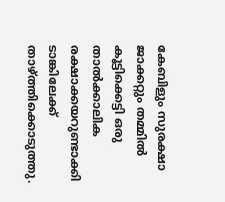കേബിളും സുരക്ഷാ ജാക്കറ്റും തമ്മിൽ കൂട്ടിക്കെട്ടി ഒരു താൽക്കാലിക രക്ഷാക്കയറുണ്ടാക്കി ടാങ്കിലേക്ക് താഴ്ത്തിക്കൊടുത്തു.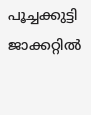പൂച്ചക്കുട്ടി ജാക്കറ്റിൽ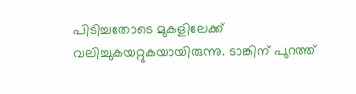പിടിച്ചതോടെ മുകളിലേക്ക് വലിച്ചുകയറ്റുകയായിരുന്നു. ടാങ്കിന് പുറത്ത്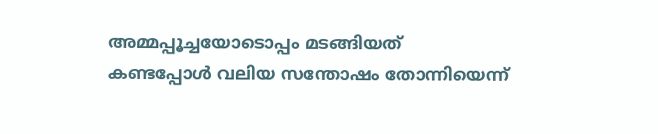അമ്മപ്പൂച്ചയോടൊപ്പം മടങ്ങിയത് കണ്ടപ്പോൾ വലിയ സന്തോഷം തോന്നിയെന്ന്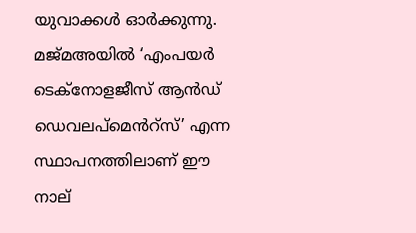യുവാക്കൾ ഓർക്കുന്നു. മജ്മഅയിൽ ‘എംപയർ ടെക്നോളജീസ് ആൻഡ് ഡെവലപ്മെൻറ്സ്’ എന്ന സ്ഥാപനത്തിലാണ് ഈ നാല്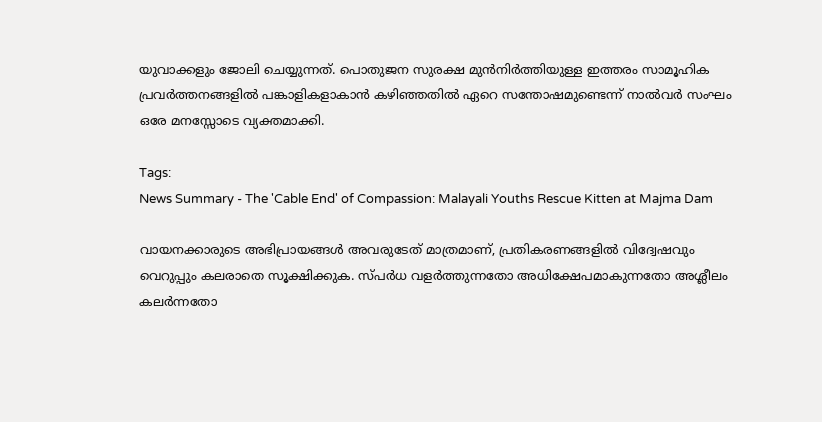യുവാക്കളും ജോലി ചെയ്യുന്നത്. പൊതുജന സുരക്ഷ മുൻനിർത്തിയുള്ള ഇത്തരം സാമൂഹിക പ്രവർത്തനങ്ങളിൽ പങ്കാളികളാകാൻ കഴിഞ്ഞതിൽ ഏറെ സന്തോഷമുണ്ടെന്ന് നാൽവർ സംഘം ഒരേ മനസ്സോടെ വ്യക്തമാക്കി.

Tags:
News Summary - The 'Cable End' of Compassion: Malayali Youths Rescue Kitten at Majma Dam

വായനക്കാരുടെ അഭിപ്രായങ്ങള്‍ അവരുടേത് മാത്രമാണ്, പ്രതികരണങ്ങളിൽ വിദ്വേഷവും വെറുപ്പും കലരാതെ സൂക്ഷിക്കുക. സ്പർധ വളർത്തുന്നതോ അധിക്ഷേപമാകുന്നതോ അശ്ലീലം കലർന്നതോ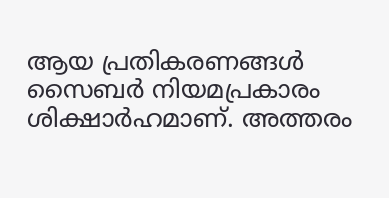ആയ പ്രതികരണങ്ങൾ സൈബർ നിയമപ്രകാരം ശിക്ഷാർഹമാണ്. അത്തരം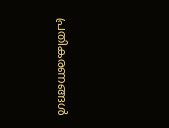പ്രതികരണങ്ങൾ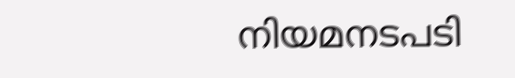നിയമനടപടി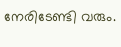നേരിടേണ്ടി വരും.